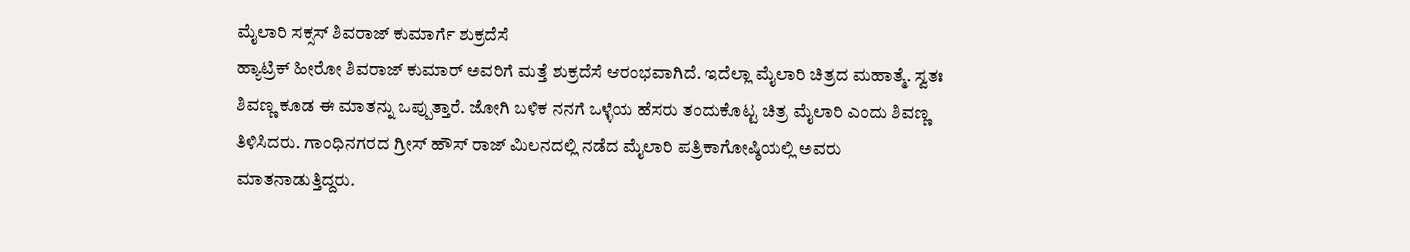ಮೈಲಾರಿ ಸಕ್ಸಸ್ ಶಿವರಾಜ್ ಕುಮಾರ್ಗೆ ಶುಕ್ರದೆಸೆ
ಹ್ಯಾಟ್ರಿಕ್ ಹೀರೋ ಶಿವರಾಜ್ ಕುಮಾರ್ ಅವರಿಗೆ ಮತ್ತೆ ಶುಕ್ರದೆಸೆ ಆರಂಭವಾಗಿದೆ. ಇದೆಲ್ಲಾ ಮೈಲಾರಿ ಚಿತ್ರದ ಮಹಾತ್ಮೆ. ಸ್ವತಃ ಶಿವಣ್ಣ ಕೂಡ ಈ ಮಾತನ್ನು ಒಪ್ಪುತ್ತಾರೆ. ಜೋಗಿ ಬಳಿಕ ನನಗೆ ಒಳ್ಳೆಯ ಹೆಸರು ತಂದುಕೊಟ್ಟ ಚಿತ್ರ ಮೈಲಾರಿ ಎಂದು ಶಿವಣ್ಣ ತಿಳಿಸಿದರು. ಗಾಂಧಿನಗರದ ಗ್ರೀಸ್ ಹೌಸ್ ರಾಜ್ ಮಿಲನದಲ್ಲಿ ನಡೆದ ಮೈಲಾರಿ ಪತ್ರಿಕಾಗೋಷ್ಠಿಯಲ್ಲಿ ಅವರು ಮಾತನಾಡುತ್ತಿದ್ದರು.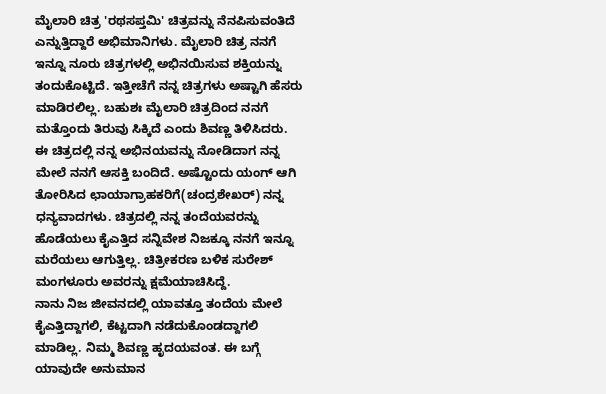ಮೈಲಾರಿ ಚಿತ್ರ 'ರಥಸಪ್ತಮಿ' ಚಿತ್ರವನ್ನು ನೆನಪಿಸುವಂತಿದೆ ಎನ್ನುತ್ತಿದ್ದಾರೆ ಅಭಿಮಾನಿಗಳು. ಮೈಲಾರಿ ಚಿತ್ರ ನನಗೆ ಇನ್ನೂ ನೂರು ಚಿತ್ರಗಳಲ್ಲಿ ಅಭಿನಯಿಸುವ ಶಕ್ತಿಯನ್ನು ತಂದುಕೊಟ್ಟಿದೆ. ಇತ್ತೀಚೆಗೆ ನನ್ನ ಚಿತ್ರಗಳು ಅಷ್ಟಾಗಿ ಹೆಸರು ಮಾಡಿರಲಿಲ್ಲ. ಬಹುಶಃ ಮೈಲಾರಿ ಚಿತ್ರದಿಂದ ನನಗೆ ಮತ್ತೊಂದು ತಿರುವು ಸಿಕ್ಕಿದೆ ಎಂದು ಶಿವಣ್ಣ ತಿಳಿಸಿದರು.
ಈ ಚಿತ್ರದಲ್ಲಿ ನನ್ನ ಅಭಿನಯವನ್ನು ನೋಡಿದಾಗ ನನ್ನ ಮೇಲೆ ನನಗೆ ಆಸಕ್ತಿ ಬಂದಿದೆ. ಅಷ್ಟೊಂದು ಯಂಗ್ ಆಗಿ ತೋರಿಸಿದ ಛಾಯಾಗ್ರಾಹಕರಿಗೆ(ಚಂದ್ರಶೇಖರ್) ನನ್ನ ಧನ್ಯವಾದಗಳು. ಚಿತ್ರದಲ್ಲಿ ನನ್ನ ತಂದೆಯವರನ್ನು ಹೊಡೆಯಲು ಕೈಎತ್ತಿದ ಸನ್ನಿವೇಶ ನಿಜಕ್ಕೂ ನನಗೆ ಇನ್ನೂ ಮರೆಯಲು ಆಗುತ್ತಿಲ್ಲ. ಚಿತ್ರೀಕರಣ ಬಳಿಕ ಸುರೇಶ್ ಮಂಗಳೂರು ಅವರನ್ನು ಕ್ಷಮೆಯಾಚಿಸಿದ್ದೆ.
ನಾನು ನಿಜ ಜೀವನದಲ್ಲಿ ಯಾವತ್ತೂ ತಂದೆಯ ಮೇಲೆ ಕೈಎತ್ತಿದ್ದಾಗಲಿ, ಕೆಟ್ಟದಾಗಿ ನಡೆದುಕೊಂಡದ್ದಾಗಲಿ ಮಾಡಿಲ್ಲ. ನಿಮ್ಮ ಶಿವಣ್ಣ ಹೃದಯವಂತ. ಈ ಬಗ್ಗೆ ಯಾವುದೇ ಅನುಮಾನ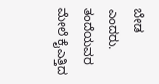ಬೇಡ ಎಂದರು. ತಂದೆಯವರ ಮೇಲೆ ಕೈಎತ್ತಿದ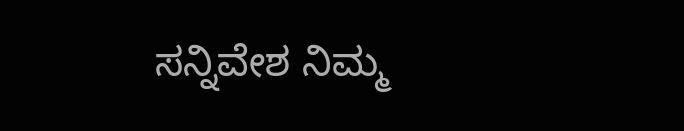ಸನ್ನಿವೇಶ ನಿಮ್ಮ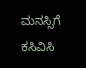ಮನಸ್ಸಿಗೆ ಕಸಿವಿಸಿ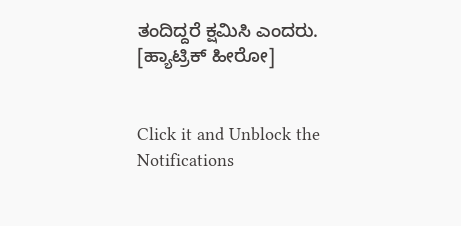ತಂದಿದ್ದರೆ ಕ್ಷಮಿಸಿ ಎಂದರು. [ಹ್ಯಾಟ್ರಿಕ್ ಹೀರೋ]


Click it and Unblock the Notifications